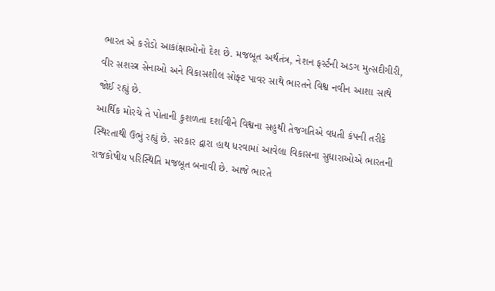ભારત એ કરોડો આકાંક્ષાઓનો દેશ છે. મજબૂત અર્થતંત્ર, નેશન ફર્સ્ટની અડગ મુત્સદીગીરી, વીર સશસ્ત્ર સેનાઓ અને વિકાસશીલ સોફ્ટ પાવર સાથે ભારતને વિશ્વ નવીન આશા સાથે જોઈ રહ્યું છે.
આર્થિક મોરચે તે પોતાની કુશળતા દર્શાવીને વિશ્વના સહુથી તેજગતિએ વધતી કંપની તરીકે સ્થિરતાથી ઉભું રહ્યું છે. સરકાર દ્વારા હાથ ધરવામાં આવેલા વિકાસના સુધારાઓએ ભારતની રાજકોષીય પરિસ્થિતિ મજબૂત બનાવી છે. આજે ભારતે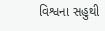વિશ્વના સહુથી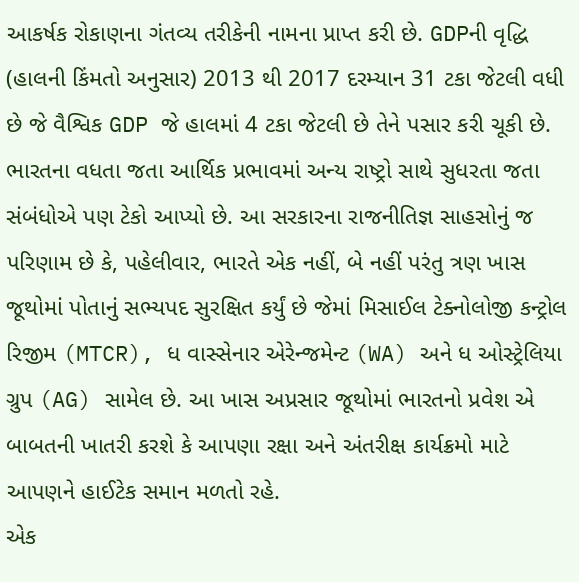આકર્ષક રોકાણના ગંતવ્ય તરીકેની નામના પ્રાપ્ત કરી છે. GDPની વૃદ્ધિ (હાલની કિંમતો અનુસાર) 2013 થી 2017 દરમ્યાન 31 ટકા જેટલી વધી છે જે વૈશ્વિક GDP જે હાલમાં 4 ટકા જેટલી છે તેને પસાર કરી ચૂકી છે.
ભારતના વધતા જતા આર્થિક પ્રભાવમાં અન્ય રાષ્ટ્રો સાથે સુધરતા જતા સંબંધોએ પણ ટેકો આપ્યો છે. આ સરકારના રાજનીતિજ્ઞ સાહસોનું જ પરિણામ છે કે, પહેલીવાર, ભારતે એક નહીં, બે નહીં પરંતુ ત્રણ ખાસ જૂથોમાં પોતાનું સભ્યપદ સુરક્ષિત કર્યું છે જેમાં મિસાઈલ ટેક્નોલોજી કન્ટ્રોલ રિજીમ (MTCR), ધ વાસ્સેનાર એરેન્જમેન્ટ (WA) અને ધ ઓસ્ટ્રેલિયા ગ્રુપ (AG) સામેલ છે. આ ખાસ અપ્રસાર જૂથોમાં ભારતનો પ્રવેશ એ બાબતની ખાતરી કરશે કે આપણા રક્ષા અને અંતરીક્ષ કાર્યક્રમો માટે આપણને હાઈટેક સમાન મળતો રહે.
એક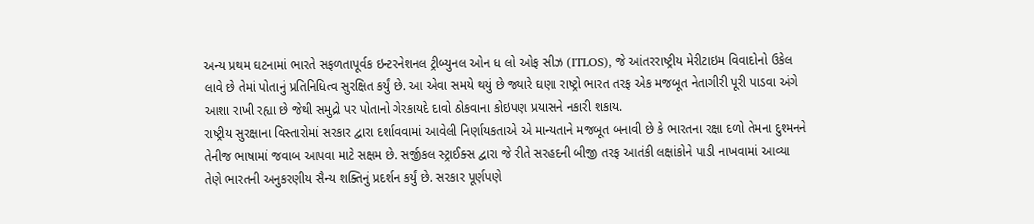અન્ય પ્રથમ ઘટનામાં ભારતે સફળતાપૂર્વક ઇન્ટરનેશનલ ટ્રીબ્યુનલ ઓન ધ લો ઓફ સીઝ (ITLOS), જે આંતરરાષ્ટ્રીય મેરીટાઇમ વિવાદોનો ઉકેલ લાવે છે તેમાં પોતાનું પ્રતિનિધિત્વ સુરક્ષિત કર્યું છે. આ એવા સમયે થયું છે જ્યારે ઘણા રાષ્ટ્રો ભારત તરફ એક મજબૂત નેતાગીરી પૂરી પાડવા અંગે આશા રાખી રહ્યા છે જેથી સમુદ્રો પર પોતાનો ગેરકાયદે દાવો ઠોકવાના કોઇપણ પ્રયાસને નકારી શકાય.
રાષ્ટ્રીય સુરક્ષાના વિસ્તારોમાં સરકાર દ્વારા દર્શાવવામાં આવેલી નિર્ણાયકતાએ એ માન્યતાને મજબૂત બનાવી છે કે ભારતના રક્ષા દળો તેમના દુશ્મનને તેનીજ ભાષામાં જવાબ આપવા માટે સક્ષમ છે. સર્જીકલ સ્ટ્રાઈક્સ દ્વારા જે રીતે સરહદની બીજી તરફ આતંકી લક્ષાંકોને પાડી નાખવામાં આવ્યા તેણે ભારતની અનુકરણીય સૈન્ય શક્તિનું પ્રદર્શન કર્યું છે. સરકાર પૂર્ણપણે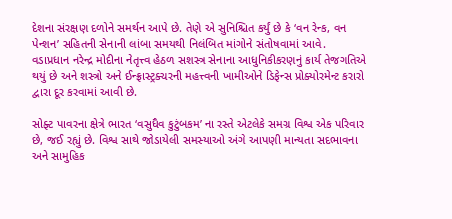દેશના સંરક્ષણ દળોને સમર્થન આપે છે. તેણે એ સુનિશ્ચિત કર્યું છે કે ‘વન રેન્ક, વન પેન્શન’ સહિતની સેનાની લાંબા સમયથી નિલંબિત માંગોને સંતોષવામાં આવે.
વડાપ્રધાન નરેન્દ્ર મોદીના નેતૃત્ત્વ હેઠળ સશસ્ત્ર સેનાના આધુનિકીકરણનું કાર્ય તેજગતિએ થયું છે અને શસ્ત્રો અને ઈન્ફ્રાસ્ટ્રક્ચરની મહત્ત્વની ખામીઓને ડિફેન્સ પ્રોક્યોરમેન્ટ કરારો દ્વારા દૂર કરવામાં આવી છે.

સોફ્ટ પાવરના ક્ષેત્રે ભારત ‘વસુધૈવ કુટુંબકમ’ ના રસ્તે એટલેકે સમગ્ર વિશ્વ એક પરિવાર છે, જઈ રહ્યું છે. વિશ્વ સાથે જોડાયેલી સમસ્યાઓ અંગે આપણી માન્યતા સદભાવના અને સામુહિક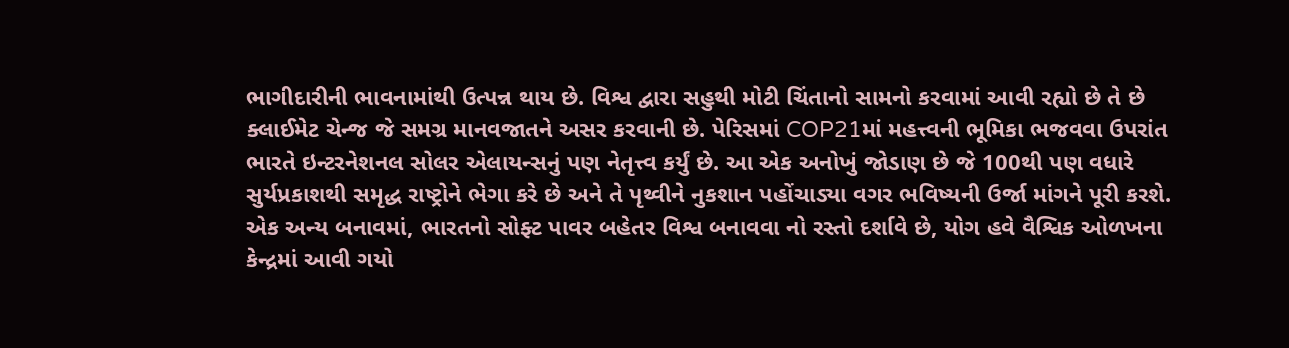ભાગીદારીની ભાવનામાંથી ઉત્પન્ન થાય છે. વિશ્વ દ્વારા સહુથી મોટી ચિંતાનો સામનો કરવામાં આવી રહ્યો છે તે છે ક્લાઈમેટ ચેન્જ જે સમગ્ર માનવજાતને અસર કરવાની છે. પેરિસમાં COP21માં મહત્ત્વની ભૂમિકા ભજવવા ઉપરાંત ભારતે ઇન્ટરનેશનલ સોલર એલાયન્સનું પણ નેતૃત્ત્વ કર્યું છે. આ એક અનોખું જોડાણ છે જે 100થી પણ વધારે સુર્યપ્રકાશથી સમૃદ્ધ રાષ્ટ્રોને ભેગા કરે છે અને તે પૃથ્વીને નુકશાન પહોંચાડ્યા વગર ભવિષ્યની ઉર્જા માંગને પૂરી કરશે.
એક અન્ય બનાવમાં, ભારતનો સોફ્ટ પાવર બહેતર વિશ્વ બનાવવા નો રસ્તો દર્શાવે છે, યોગ હવે વૈશ્વિક ઓળખના કેન્દ્રમાં આવી ગયો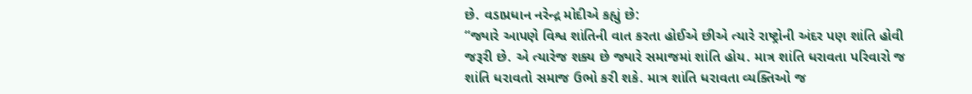છે. વડાપ્રધાન નરેન્દ્ર મોદીએ કહ્યું છે:
“જ્યારે આપણે વિશ્વ શાંતિની વાત કરતા હોઈએ છીએ ત્યારે રાષ્ટ્રોની અંદર પણ શાંતિ હોવી જરૂરી છે. એ ત્યારેજ શક્ય છે જ્યારે સમાજમાં શાંતિ હોય. માત્ર શાંતિ ધરાવતા પરિવારો જ શાંતિ ધરાવતો સમાજ ઉભો કરી શકે. માત્ર શાંતિ ધરાવતા વ્યક્તિઓ જ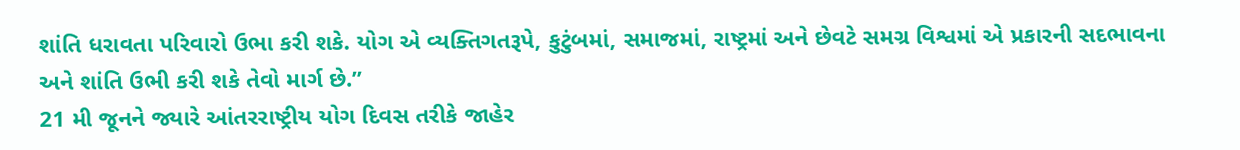શાંતિ ધરાવતા પરિવારો ઉભા કરી શકે. યોગ એ વ્યક્તિગતરૂપે, કુટુંબમાં, સમાજમાં, રાષ્ટ્રમાં અને છેવટે સમગ્ર વિશ્વમાં એ પ્રકારની સદભાવના અને શાંતિ ઉભી કરી શકે તેવો માર્ગ છે.”
21 મી જૂનને જ્યારે આંતરરાષ્ટ્રીય યોગ દિવસ તરીકે જાહેર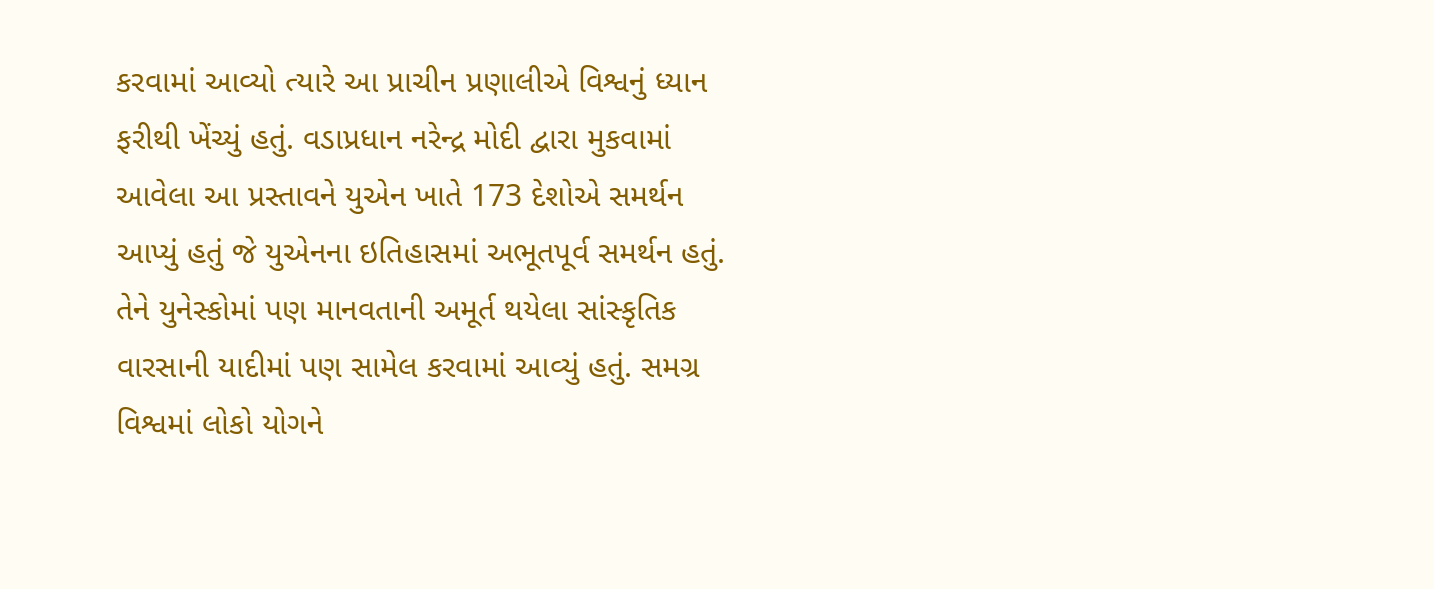કરવામાં આવ્યો ત્યારે આ પ્રાચીન પ્રણાલીએ વિશ્વનું ધ્યાન ફરીથી ખેંચ્યું હતું. વડાપ્રધાન નરેન્દ્ર મોદી દ્વારા મુકવામાં આવેલા આ પ્રસ્તાવને યુએન ખાતે 173 દેશોએ સમર્થન આપ્યું હતું જે યુએનના ઇતિહાસમાં અભૂતપૂર્વ સમર્થન હતું. તેને યુનેસ્કોમાં પણ માનવતાની અમૂર્ત થયેલા સાંસ્કૃતિક વારસાની યાદીમાં પણ સામેલ કરવામાં આવ્યું હતું. સમગ્ર વિશ્વમાં લોકો યોગને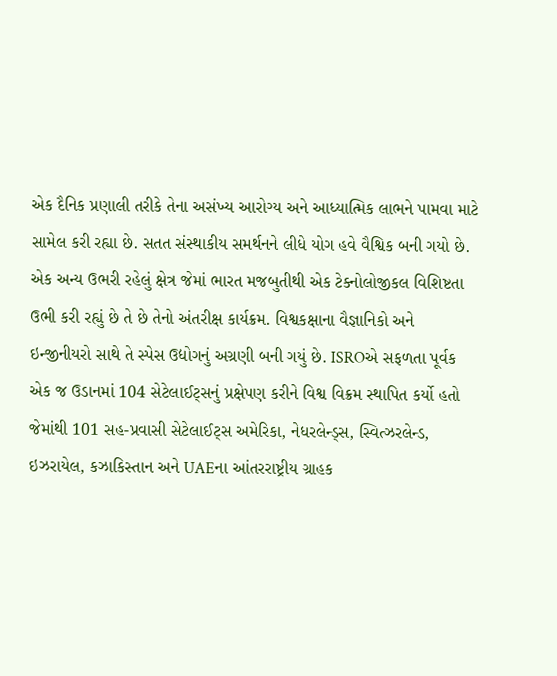એક દૈનિક પ્રણાલી તરીકે તેના અસંખ્ય આરોગ્ય અને આધ્યાત્મિક લાભને પામવા માટે સામેલ કરી રહ્યા છે. સતત સંસ્થાકીય સમર્થનને લીધે યોગ હવે વૈશ્વિક બની ગયો છે.
એક અન્ય ઉભરી રહેલું ક્ષેત્ર જેમાં ભારત મજબુતીથી એક ટેક્નોલોજીકલ વિશિષ્ટતા ઉભી કરી રહ્યું છે તે છે તેનો અંતરીક્ષ કાર્યક્રમ. વિશ્વકક્ષાના વૈજ્ઞાનિકો અને ઇન્જીનીયરો સાથે તે સ્પેસ ઉદ્યોગનું અગ્રણી બની ગયું છે. ISROએ સફળતા પૂર્વક એક જ ઉડાનમાં 104 સેટેલાઈટ્સનું પ્રક્ષેપણ કરીને વિશ્વ વિક્રમ સ્થાપિત કર્યો હતો જેમાંથી 101 સહ-પ્રવાસી સેટેલાઈટ્સ અમેરિકા, નેધરલેન્ડ્સ, સ્વિત્ઝરલેન્ડ, ઇઝરાયેલ, કઝાકિસ્તાન અને UAEના આંતરરાષ્ટ્રીય ગ્રાહક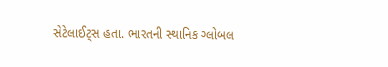સેટેલાઈટ્સ હતા. ભારતની સ્થાનિક ગ્લોબલ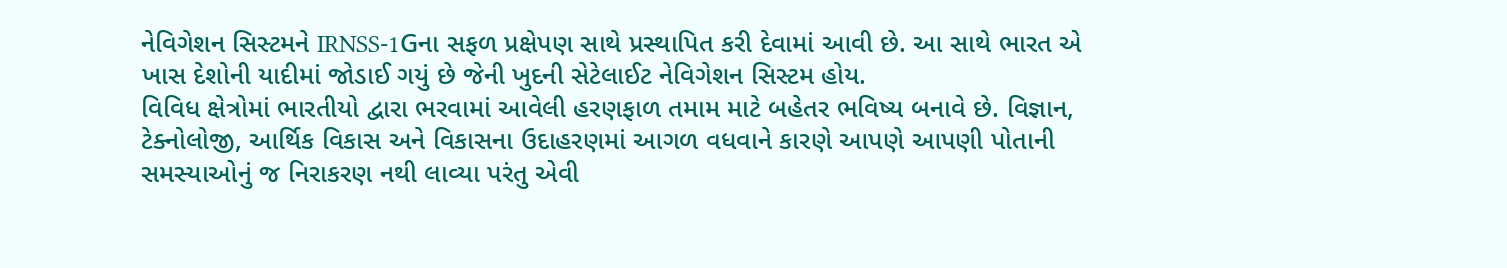નેવિગેશન સિસ્ટમને IRNSS-1Gના સફળ પ્રક્ષેપણ સાથે પ્રસ્થાપિત કરી દેવામાં આવી છે. આ સાથે ભારત એ ખાસ દેશોની યાદીમાં જોડાઈ ગયું છે જેની ખુદની સેટેલાઈટ નેવિગેશન સિસ્ટમ હોય.
વિવિધ ક્ષેત્રોમાં ભારતીયો દ્વારા ભરવામાં આવેલી હરણફાળ તમામ માટે બહેતર ભવિષ્ય બનાવે છે. વિજ્ઞાન, ટેક્નોલોજી, આર્થિક વિકાસ અને વિકાસના ઉદાહરણમાં આગળ વધવાને કારણે આપણે આપણી પોતાની સમસ્યાઓનું જ નિરાકરણ નથી લાવ્યા પરંતુ એવી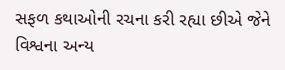સફળ કથાઓની રચના કરી રહ્યા છીએ જેને વિશ્વના અન્ય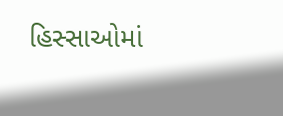હિસ્સાઓમાં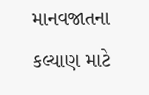માનવજાતના કલ્યાણ માટે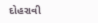દોહરાવી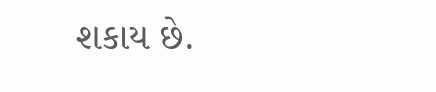શકાય છે.